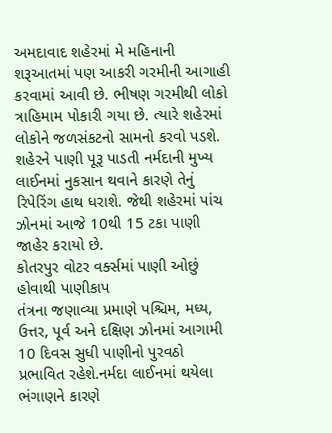અમદાવાદ શહેરમાં મે મહિનાની શરૂઆતમાં પણ આકરી ગરમીની આગાહી કરવામાં આવી છે. ભીષણ ગરમીથી લોકો ત્રાહિમામ પોકારી ગયા છે. ત્યારે શહેરમાં લોકોને જળસંકટનો સામનો કરવો પડશે. શહેરને પાણી પૂરૂ પાડતી નર્મદાની મુખ્ય લાઈનમાં નુકસાન થવાને કારણે તેનું રિપેરિંગ હાથ ધરાશે. જેથી શહેરમાં પાંચ ઝોનમાં આજે 10થી 15 ટકા પાણી જાહેર કરાયો છે.
કોતરપુર વોટર વર્ક્સમાં પાણી ઓછું હોવાથી પાણીકાપ
તંત્રના જણાવ્યા પ્રમાણે પશ્ચિમ, મધ્ય, ઉત્તર, પૂર્વ અને દક્ષિણ ઝોનમાં આગામી 10 દિવસ સુધી પાણીનો પુરવઠો પ્રભાવિત રહેશે.નર્મદા લાઈનમાં થયેલા ભંગાણને કારણે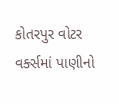કોતરપુર વોટર વર્ક્સમાં પાણીનો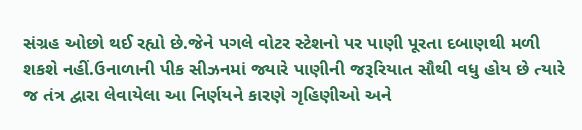સંગ્રહ ઓછો થઈ રહ્યો છે.જેને પગલે વોટર સ્ટેશનો પર પાણી પૂરતા દબાણથી મળી શકશે નહીં.ઉનાળાની પીક સીઝનમાં જ્યારે પાણીની જરૂરિયાત સૌથી વધુ હોય છે ત્યારે જ તંત્ર દ્વારા લેવાયેલા આ નિર્ણયને કારણે ગૃહિણીઓ અને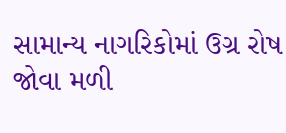સામાન્ય નાગરિકોમાં ઉગ્ર રોષ જોવા મળી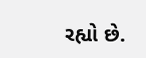રહ્યો છે.